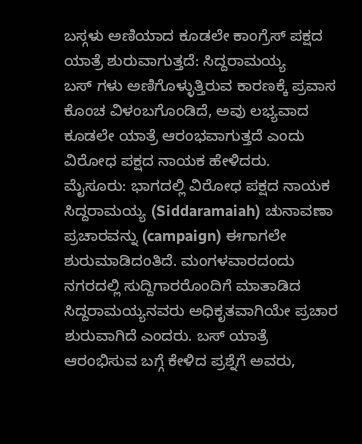ಬಸ್ಗಳು ಅಣಿಯಾದ ಕೂಡಲೇ ಕಾಂಗ್ರೆಸ್ ಪಕ್ಷದ ಯಾತ್ರೆ ಶುರುವಾಗುತ್ತದೆ: ಸಿದ್ದರಾಮಯ್ಯ
ಬಸ್ ಗಳು ಅಣಿಗೊಳ್ಳುತ್ತಿರುವ ಕಾರಣಕ್ಕೆ ಪ್ರವಾಸ ಕೊಂಚ ವಿಳಂಬಗೊಂಡಿದೆ, ಅವು ಲಭ್ಯವಾದ ಕೂಡಲೇ ಯಾತ್ರೆ ಆರಂಭವಾಗುತ್ತದೆ ಎಂದು ವಿರೋಧ ಪಕ್ಷದ ನಾಯಕ ಹೇಳಿದರು.
ಮೈಸೂರು: ಭಾಗದಲ್ಲಿ ವಿರೋಧ ಪಕ್ಷದ ನಾಯಕ ಸಿದ್ದರಾಮಯ್ಯ (Siddaramaiah) ಚುನಾವಣಾ ಪ್ರಚಾರವನ್ನು (campaign) ಈಗಾಗಲೇ ಶುರುಮಾಡಿದಂತಿದೆ. ಮಂಗಳವಾರದಂದು ನಗರದಲ್ಲಿ ಸುದ್ದಿಗಾರರೊಂದಿಗೆ ಮಾತಾಡಿದ ಸಿದ್ದರಾಮಯ್ಯನವರು ಅಧಿಕೃತವಾಗಿಯೇ ಪ್ರಚಾರ ಶುರುವಾಗಿದೆ ಎಂದರು. ಬಸ್ ಯಾತ್ರೆ ಆರಂಭಿಸುವ ಬಗ್ಗೆ ಕೇಳಿದ ಪ್ರಶ್ನೆಗೆ ಅವರು,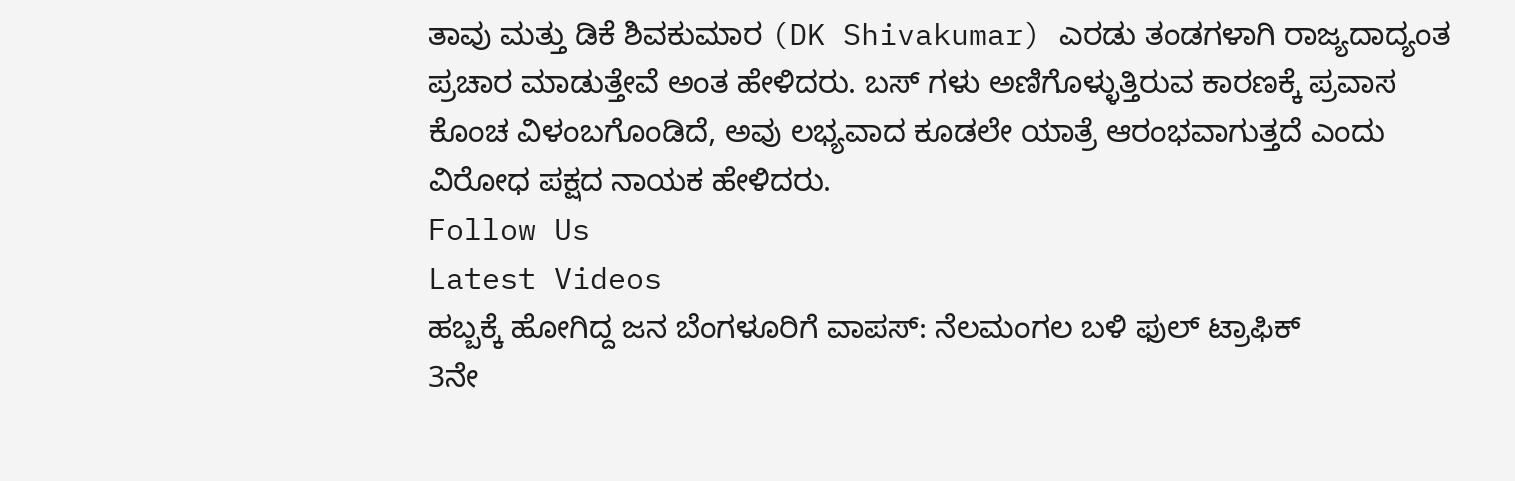ತಾವು ಮತ್ತು ಡಿಕೆ ಶಿವಕುಮಾರ (DK Shivakumar) ಎರಡು ತಂಡಗಳಾಗಿ ರಾಜ್ಯದಾದ್ಯಂತ ಪ್ರಚಾರ ಮಾಡುತ್ತೇವೆ ಅಂತ ಹೇಳಿದರು. ಬಸ್ ಗಳು ಅಣಿಗೊಳ್ಳುತ್ತಿರುವ ಕಾರಣಕ್ಕೆ ಪ್ರವಾಸ ಕೊಂಚ ವಿಳಂಬಗೊಂಡಿದೆ, ಅವು ಲಭ್ಯವಾದ ಕೂಡಲೇ ಯಾತ್ರೆ ಆರಂಭವಾಗುತ್ತದೆ ಎಂದು ವಿರೋಧ ಪಕ್ಷದ ನಾಯಕ ಹೇಳಿದರು.
Follow Us
Latest Videos
ಹಬ್ಬಕ್ಕೆ ಹೋಗಿದ್ದ ಜನ ಬೆಂಗಳೂರಿಗೆ ವಾಪಸ್: ನೆಲಮಂಗಲ ಬಳಿ ಫುಲ್ ಟ್ರಾಫಿಕ್
3ನೇ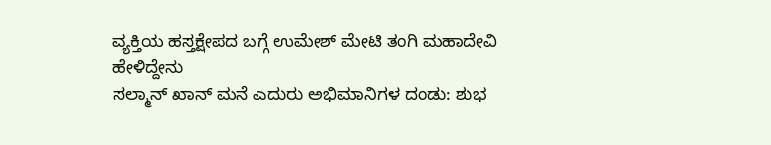ವ್ಯಕ್ತಿಯ ಹಸ್ತಕ್ಷೇಪದ ಬಗ್ಗೆ ಉಮೇಶ್ ಮೇಟಿ ತಂಗಿ ಮಹಾದೇವಿ ಹೇಳಿದ್ದೇನು
ಸಲ್ಮಾನ್ ಖಾನ್ ಮನೆ ಎದುರು ಅಭಿಮಾನಿಗಳ ದಂಡು: ಶುಭ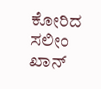ಕೋರಿದ ಸಲೀಂ ಖಾನ್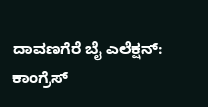ದಾವಣಗೆರೆ ಬೈ ಎಲೆಕ್ಷನ್: ಕಾಂಗ್ರೆಸ್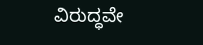ವಿರುದ್ಧವೇ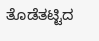ತೊಡೆತಟ್ಟಿದ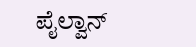ಪೈಲ್ವಾನ್